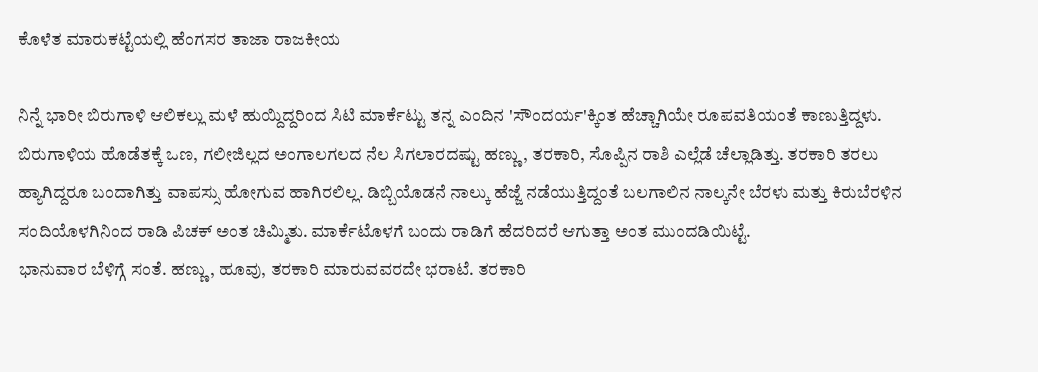ಕೊಳೆತ ಮಾರುಕಟ್ಟೆಯಲ್ಲಿ ಹೆಂಗಸರ ತಾಜಾ ರಾಜಕೀಯ

ನಿನ್ನೆ ಭಾರೀ ಬಿರುಗಾಳಿ ಆಲಿಕಲ್ಲು ಮಳೆ ಹುಯ್ದಿದ್ದರಿಂದ ಸಿಟಿ ಮಾರ್ಕೆಟ್ಟು ತನ್ನ ಎಂದಿನ 'ಸೌಂದರ್ಯ'ಕ್ಕಿಂತ ಹೆಚ್ಚಾಗಿಯೇ ರೂಪವತಿಯಂತೆ ಕಾಣುತ್ತಿದ್ದಳು. ಬಿರುಗಾಳಿಯ ಹೊಡೆತಕ್ಕೆ ಒಣ, ಗಲೀಜಿಲ್ಲದ ಅಂಗಾಲಗಲದ ನೆಲ ಸಿಗಲಾರದಷ್ಟು ಹಣ್ಣು, ತರಕಾರಿ, ಸೊಪ್ಪಿನ ರಾಶಿ ಎಲ್ಲೆಡೆ ಚೆಲ್ಲಾಡಿತ್ತು. ತರಕಾರಿ ತರಲು ಹ್ಯಾಗಿದ್ದರೂ ಬಂದಾಗಿತ್ತು ವಾಪಸ್ಸು ಹೋಗುವ ಹಾಗಿರಲಿಲ್ಲ. ಡಿಬ್ಬಿಯೊಡನೆ ನಾಲ್ಕು ಹೆಜ್ಜೆ ನಡೆಯುತ್ತಿದ್ದಂತೆ ಬಲಗಾಲಿನ ನಾಲ್ಕನೇ ಬೆರಳು ಮತ್ತು ಕಿರುಬೆರಳಿನ ಸಂದಿಯೊಳಗಿನಿಂದ ರಾಡಿ ಪಿಚಕ್ ಅಂತ ಚಿಮ್ಮಿತು. ಮಾರ್ಕೆಟೊಳಗೆ ಬಂದು ರಾಡಿಗೆ ಹೆದರಿದರೆ ಆಗುತ್ತಾ ಅಂತ ಮುಂದಡಿಯಿಟ್ಟೆ.
ಭಾನುವಾರ ಬೆಳಿಗ್ಗೆ ಸಂತೆ. ಹಣ್ಣು, ಹೂವು, ತರಕಾರಿ ಮಾರುವವರದೇ ಭರಾಟೆ. ತರಕಾರಿ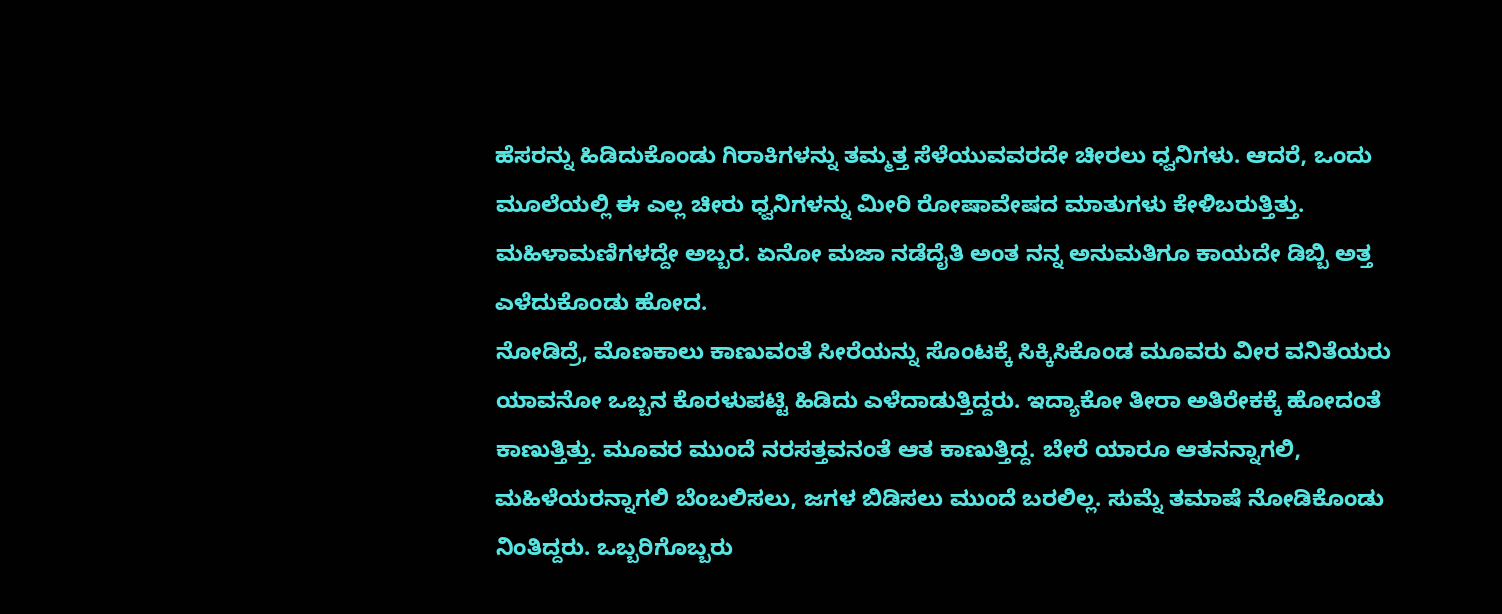ಹೆಸರನ್ನು ಹಿಡಿದುಕೊಂಡು ಗಿರಾಕಿಗಳನ್ನು ತಮ್ಮತ್ತ ಸೆಳೆಯುವವರದೇ ಚೀರಲು ಧ್ವನಿಗಳು. ಆದರೆ, ಒಂದು ಮೂಲೆಯಲ್ಲಿ ಈ ಎಲ್ಲ ಚೀರು ಧ್ವನಿಗಳನ್ನು ಮೀರಿ ರೋಷಾವೇಷದ ಮಾತುಗಳು ಕೇಳಿಬರುತ್ತಿತ್ತು. ಮಹಿಳಾಮಣಿಗಳದ್ದೇ ಅಬ್ಬರ. ಏನೋ ಮಜಾ ನಡೆದೈತಿ ಅಂತ ನನ್ನ ಅನುಮತಿಗೂ ಕಾಯದೇ ಡಿಬ್ಬಿ ಅತ್ತ ಎಳೆದುಕೊಂಡು ಹೋದ.
ನೋಡಿದ್ರೆ, ಮೊಣಕಾಲು ಕಾಣುವಂತೆ ಸೀರೆಯನ್ನು ಸೊಂಟಕ್ಕೆ ಸಿಕ್ಕಿಸಿಕೊಂಡ ಮೂವರು ವೀರ ವನಿತೆಯರು ಯಾವನೋ ಒಬ್ಬನ ಕೊರಳುಪಟ್ಟಿ ಹಿಡಿದು ಎಳೆದಾಡುತ್ತಿದ್ದರು. ಇದ್ಯಾಕೋ ತೀರಾ ಅತಿರೇಕಕ್ಕೆ ಹೋದಂತೆ ಕಾಣುತ್ತಿತ್ತು. ಮೂವರ ಮುಂದೆ ನರಸತ್ತವನಂತೆ ಆತ ಕಾಣುತ್ತಿದ್ದ. ಬೇರೆ ಯಾರೂ ಆತನನ್ನಾಗಲಿ, ಮಹಿಳೆಯರನ್ನಾಗಲಿ ಬೆಂಬಲಿಸಲು, ಜಗಳ ಬಿಡಿಸಲು ಮುಂದೆ ಬರಲಿಲ್ಲ. ಸುಮ್ನೆ ತಮಾಷೆ ನೋಡಿಕೊಂಡು ನಿಂತಿದ್ದರು. ಒಬ್ಬರಿಗೊಬ್ಬರು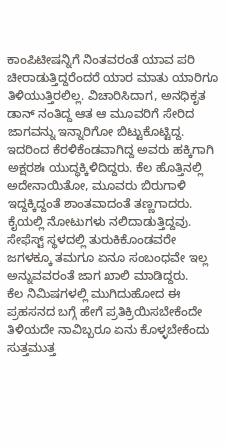ಕಾಂಪಿಟೀಷನ್ನಿಗೆ ನಿಂತವರಂತೆ ಯಾವ ಪರಿ ಚೀರಾಡುತ್ತಿದ್ದರೆಂದರೆ ಯಾರ ಮಾತು ಯಾರಿಗೂ ತಿಳಿಯುತ್ತಿರಲಿಲ್ಲ. ವಿಚಾರಿಸಿದಾಗ, ಅನಧಿಕೃತ ಡಾನ್ ನಂತಿದ್ದ ಆತ ಆ ಮೂವರಿಗೆ ಸೇರಿದ ಜಾಗವನ್ನು ಇನ್ನಾರಿಗೋ ಬಿಟ್ಟುಕೊಟ್ಟಿದ್ದ. ಇದರಿಂದ ಕೆರಳಿಕೆಂಡವಾಗಿದ್ದ ಅವರು ಹಕ್ಕಿಗಾಗಿ ಅಕ್ಷರಶಃ ಯುದ್ಧಕ್ಕಿಳಿದಿದ್ದರು. ಕೆಲ ಹೊತ್ತಿನಲ್ಲಿ ಅದೇನಾಯಿತೋ, ಮೂವರು ಬಿರುಗಾಳಿ ಇದ್ದಕ್ಕಿದ್ದಂತೆ ಶಾಂತವಾದಂತೆ ತಣ್ಣಗಾದರು. ಕೈಯಲ್ಲಿ ನೋಟುಗಳು ನಲಿದಾಡುತ್ತಿದ್ದವು. ಸೇಫೆಸ್ಟ್ ಸ್ಥಳದಲ್ಲಿ ತುರುಕಿಕೊಂಡವರೇ ಜಗಳಕ್ಕೂ ತಮಗೂ ಏನೂ ಸಂಬಂಧವೇ ಇಲ್ಲ ಅನ್ನುವವರಂತೆ ಜಾಗ ಖಾಲಿ ಮಾಡಿದ್ದರು.
ಕೆಲ ನಿಮಿಷಗಳಲ್ಲಿ ಮುಗಿದುಹೋದ ಈ ಪ್ರಹಸನದ ಬಗ್ಗೆ ಹೇಗೆ ಪ್ರತಿಕ್ರಿಯಿಸಬೇಕೆಂದೇ ತಿಳಿಯದೇ ನಾವಿಬ್ಬರೂ ಏನು ಕೊಳ್ಳಬೇಕೆಂದು ಸುತ್ತಮುತ್ತ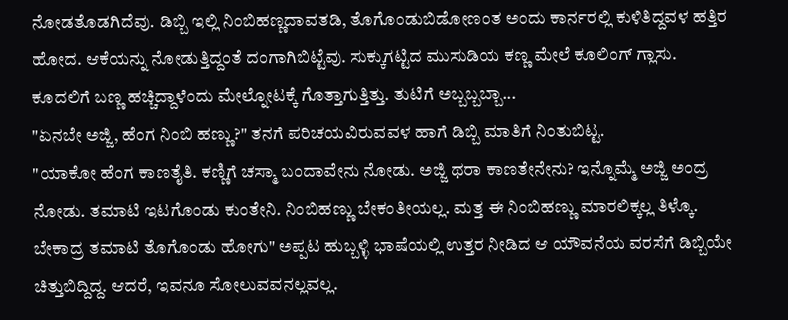ನೋಡತೊಡಗಿದೆವು. ಡಿಬ್ಬಿ ಇಲ್ಲಿ ನಿಂಬಿಹಣ್ಣದಾವತಡಿ, ತೊಗೊಂಡುಬಿಡೋಣಂತ ಅಂದು ಕಾರ್ನರಲ್ಲಿ ಕುಳಿತಿದ್ದವಳ ಹತ್ತಿರ ಹೋದ. ಆಕೆಯನ್ನು ನೋಡುತ್ತಿದ್ದಂತೆ ದಂಗಾಗಿಬಿಟ್ಟೆವು. ಸುಕ್ಕುಗಟ್ಟಿದ ಮುಸುಡಿಯ ಕಣ್ಣ ಮೇಲೆ ಕೂಲಿಂಗ್ ಗ್ಲಾಸು. ಕೂದಲಿಗೆ ಬಣ್ಣ ಹಚ್ಚಿದ್ದಾಳೆಂದು ಮೇಲ್ನೋಟಕ್ಕೆ ಗೊತ್ತಾಗುತ್ತಿತ್ತು. ತುಟಿಗೆ ಅಬ್ಬಬ್ಬಬ್ಬಾ...
"ಏನಬೇ ಅಜ್ಜಿ, ಹೆಂಗ ನಿಂಬಿ ಹಣ್ಣು?" ತನಗೆ ಪರಿಚಯವಿರುವವಳ ಹಾಗೆ ಡಿಬ್ಬಿ ಮಾತಿಗೆ ನಿಂತುಬಿಟ್ಟ.
"ಯಾಕೋ ಹೆಂಗ ಕಾಣತೈತಿ. ಕಣ್ಣಿಗೆ ಚಸ್ಮಾ ಬಂದಾವೇನು ನೋಡು. ಅಜ್ಜಿ ಥರಾ ಕಾಣತೇನೇನು? ಇನ್ನೊಮ್ಮೆ ಅಜ್ಜಿ ಅಂದ್ರ ನೋಡು. ತಮಾಟಿ ಇಟಗೊಂಡು ಕುಂತೇನಿ. ನಿಂಬಿಹಣ್ಣು ಬೇಕಂತೀಯಲ್ಲ. ಮತ್ತ ಈ ನಿಂಬಿಹಣ್ಣು ಮಾರಲಿಕ್ಕಲ್ಲ ತಿಳ್ಕೊ. ಬೇಕಾದ್ರ ತಮಾಟಿ ತೊಗೊಂಡು ಹೋಗು" ಅಪ್ಪಟ ಹುಬ್ಬಳ್ಳಿ ಭಾಷೆಯಲ್ಲಿ ಉತ್ತರ ನೀಡಿದ ಆ ಯೌವನೆಯ ವರಸೆಗೆ ಡಿಬ್ಬಿಯೇ ಚಿತ್ತುಬಿದ್ದಿದ್ದ. ಆದರೆ, ಇವನೂ ಸೋಲುವವನಲ್ಲವಲ್ಲ.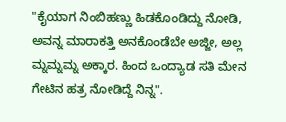"ಕೈಯಾಗ ನಿಂಬಿಹಣ್ಣು ಹಿಡಕೊಂಡಿದ್ದು ನೋಡಿ, ಅವನ್ನ ಮಾರಾಕತ್ತಿ ಅನಕೊಂಡೆಬೇ ಅಜ್ಜೀ, ಅಲ್ಲ ಮ್ನಮ್ನಮ್ನ ಅಕ್ಕಾರ. ಹಿಂದ ಒಂದ್ಯಾಡ ಸತಿ ಮೇನ ಗೇಟಿನ ಹತ್ರ ನೋಡಿದ್ದೆ ನಿನ್ನ".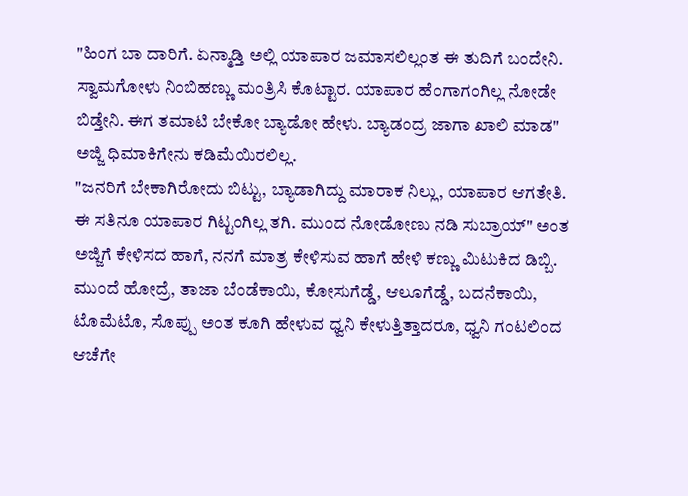"ಹಿಂಗ ಬಾ ದಾರಿಗೆ. ಏನ್ಮಾಡ್ತಿ ಅಲ್ಲಿ ಯಾಪಾರ ಜಮಾಸಲಿಲ್ಲಂತ ಈ ತುದಿಗೆ ಬಂದೇನಿ. ಸ್ವಾಮಗೋಳು ನಿಂಬಿಹಣ್ಣು ಮಂತ್ರಿಸಿ ಕೊಟ್ಟಾರ. ಯಾಪಾರ ಹೆಂಗಾಗಂಗಿಲ್ಲ ನೋಡೇ ಬಿಡ್ತೇನಿ. ಈಗ ತಮಾಟಿ ಬೇಕೋ ಬ್ಯಾಡೋ ಹೇಳು. ಬ್ಯಾಡಂದ್ರ ಜಾಗಾ ಖಾಲಿ ಮಾಡ" ಅಜ್ಜಿ ಧಿಮಾಕಿಗೇನು ಕಡಿಮೆಯಿರಲಿಲ್ಲ.
"ಜನರಿಗೆ ಬೇಕಾಗಿರೋದು ಬಿಟ್ಟು, ಬ್ಯಾಡಾಗಿದ್ದು ಮಾರಾಕ ನಿಲ್ಲು, ಯಾಪಾರ ಆಗತೇತಿ. ಈ ಸತಿನೂ ಯಾಪಾರ ಗಿಟ್ಟಂಗಿಲ್ಲ ತಗಿ. ಮುಂದ ನೋಡೋಣು ನಡಿ ಸುಬ್ರಾಯ್" ಅಂತ ಅಜ್ಜಿಗೆ ಕೇಳಿಸದ ಹಾಗೆ, ನನಗೆ ಮಾತ್ರ ಕೇಳಿಸುವ ಹಾಗೆ ಹೇಳಿ ಕಣ್ಣು ಮಿಟುಕಿದ ಡಿಬ್ಬಿ.
ಮುಂದೆ ಹೋದ್ರೆ, ತಾಜಾ ಬೆಂಡೆಕಾಯಿ, ಕೋಸುಗೆಡ್ಡೆ, ಆಲೂಗೆಡ್ಡೆ, ಬದನೆಕಾಯಿ, ಟೊಮೆಟೊ, ಸೊಪ್ಪು ಅಂತ ಕೂಗಿ ಹೇಳುವ ಧ್ವನಿ ಕೇಳುತ್ತಿತ್ತಾದರೂ, ಧ್ವನಿ ಗಂಟಲಿಂದ ಆಚೆಗೇ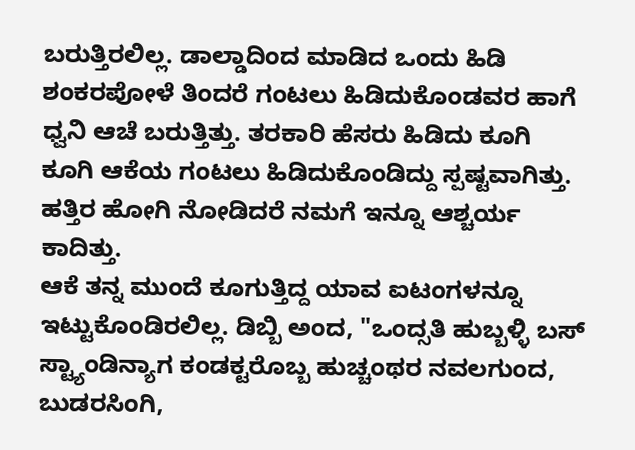ಬರುತ್ತಿರಲಿಲ್ಲ. ಡಾಲ್ಡಾದಿಂದ ಮಾಡಿದ ಒಂದು ಹಿಡಿ ಶಂಕರಪೋಳೆ ತಿಂದರೆ ಗಂಟಲು ಹಿಡಿದುಕೊಂಡವರ ಹಾಗೆ ಧ್ವನಿ ಆಚೆ ಬರುತ್ತಿತ್ತು. ತರಕಾರಿ ಹೆಸರು ಹಿಡಿದು ಕೂಗಿ ಕೂಗಿ ಆಕೆಯ ಗಂಟಲು ಹಿಡಿದುಕೊಂಡಿದ್ದು ಸ್ಪಷ್ಟವಾಗಿತ್ತು. ಹತ್ತಿರ ಹೋಗಿ ನೋಡಿದರೆ ನಮಗೆ ಇನ್ನೂ ಆಶ್ಚರ್ಯ ಕಾದಿತ್ತು.
ಆಕೆ ತನ್ನ ಮುಂದೆ ಕೂಗುತ್ತಿದ್ದ ಯಾವ ಐಟಂಗಳನ್ನೂ ಇಟ್ಟುಕೊಂಡಿರಲಿಲ್ಲ. ಡಿಬ್ಬಿ ಅಂದ, "ಒಂದ್ಸತಿ ಹುಬ್ಬಳ್ಳಿ ಬಸ್ ಸ್ಟ್ಯಾಂಡಿನ್ಯಾಗ ಕಂಡಕ್ಟರೊಬ್ಬ ಹುಚ್ಚಂಥರ ನವಲಗುಂದ, ಬುಡರಸಿಂಗಿ,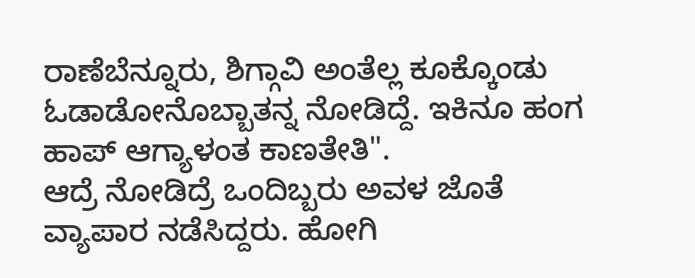ರಾಣೆಬೆನ್ನೂರು, ಶಿಗ್ಗಾವಿ ಅಂತೆಲ್ಲ ಕೂಕ್ಕೊಂಡು ಓಡಾಡೋನೊಬ್ಬಾತನ್ನ ನೋಡಿದ್ದೆ. ಇಕಿನೂ ಹಂಗ ಹಾಪ್ ಆಗ್ಯಾಳಂತ ಕಾಣತೇತಿ".
ಆದ್ರೆ ನೋಡಿದ್ರೆ ಒಂದಿಬ್ಬರು ಅವಳ ಜೊತೆ ವ್ಯಾಪಾರ ನಡೆಸಿದ್ದರು. ಹೋಗಿ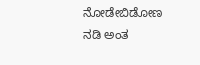ನೋಡೇಬಿಡೋಣ ನಡಿ ಅಂತ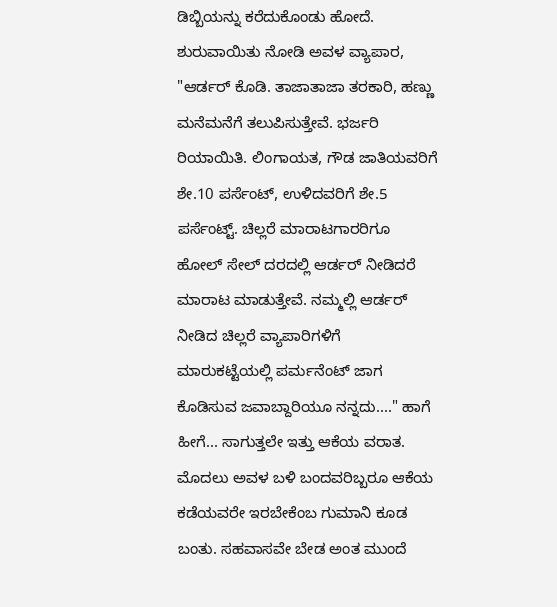ಡಿಬ್ಬಿಯನ್ನು ಕರೆದುಕೊಂಡು ಹೋದೆ. ಶುರುವಾಯಿತು ನೋಡಿ ಅವಳ ವ್ಯಾಪಾರ,
"ಆರ್ಡರ್ ಕೊಡಿ. ತಾಜಾತಾಜಾ ತರಕಾರಿ, ಹಣ್ಣು ಮನೆಮನೆಗೆ ತಲುಪಿಸುತ್ತೇವೆ. ಭರ್ಜರಿ ರಿಯಾಯಿತಿ. ಲಿಂಗಾಯತ, ಗೌಡ ಜಾತಿಯವರಿಗೆ ಶೇ.10 ಪರ್ಸೆಂಟ್, ಉಳಿದವರಿಗೆ ಶೇ.5 ಪರ್ಸೆಂಟ್ಟ್. ಚಿಲ್ಲರೆ ಮಾರಾಟಗಾರರಿಗೂ ಹೋಲ್ ಸೇಲ್ ದರದಲ್ಲಿ ಆರ್ಡರ್ ನೀಡಿದರೆ ಮಾರಾಟ ಮಾಡುತ್ತೇವೆ. ನಮ್ಮಲ್ಲಿ ಆರ್ಡರ್ ನೀಡಿದ ಚಿಲ್ಲರೆ ವ್ಯಾಪಾರಿಗಳಿಗೆ ಮಾರುಕಟ್ಟೆಯಲ್ಲಿ ಪರ್ಮನೆಂಟ್ ಜಾಗ ಕೊಡಿಸುವ ಜವಾಬ್ದಾರಿಯೂ ನನ್ನದು...." ಹಾಗೆ ಹೀಗೆ... ಸಾಗುತ್ತಲೇ ಇತ್ತು ಆಕೆಯ ವರಾತ. ಮೊದಲು ಅವಳ ಬಳಿ ಬಂದವರಿಬ್ಬರೂ ಆಕೆಯ ಕಡೆಯವರೇ ಇರಬೇಕೆಂಬ ಗುಮಾನಿ ಕೂಡ ಬಂತು. ಸಹವಾಸವೇ ಬೇಡ ಅಂತ ಮುಂದೆ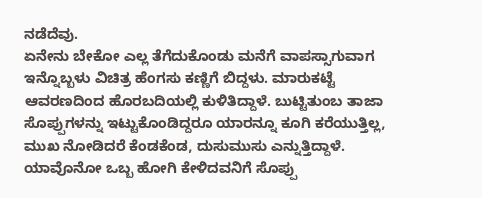ನಡೆದೆವು.
ಏನೇನು ಬೇಕೋ ಎಲ್ಲ ತೆಗೆದುಕೊಂಡು ಮನೆಗೆ ವಾಪಸ್ಸಾಗುವಾಗ ಇನ್ನೊಬ್ಬಳು ವಿಚಿತ್ರ ಹೆಂಗಸು ಕಣ್ಣಿಗೆ ಬಿದ್ದಳು. ಮಾರುಕಟ್ಟೆ ಆವರಣದಿಂದ ಹೊರಬದಿಯಲ್ಲಿ ಕುಳಿತಿದ್ದಾಳೆ. ಬುಟ್ಟಿತುಂಬ ತಾಜಾ ಸೊಪ್ಪುಗಳನ್ನು ಇಟ್ಟುಕೊಂಡಿದ್ದರೂ ಯಾರನ್ನೂ ಕೂಗಿ ಕರೆಯುತ್ತಿಲ್ಲ, ಮುಖ ನೋಡಿದರೆ ಕೆಂಡಕೆಂಡ, ದುಸುಮುಸು ಎನ್ನುತ್ತಿದ್ದಾಳೆ. ಯಾವೊನೋ ಒಬ್ಬ ಹೋಗಿ ಕೇಳಿದವನಿಗೆ ಸೊಪ್ಪು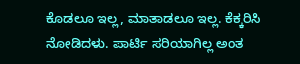ಕೊಡಲೂ ಇಲ್ಲ, ಮಾತಾಡಲೂ ಇಲ್ಲ. ಕೆಕ್ಕರಿಸಿ ನೋಡಿದಳು. ಪಾರ್ಟಿ ಸರಿಯಾಗಿಲ್ಲ ಅಂತ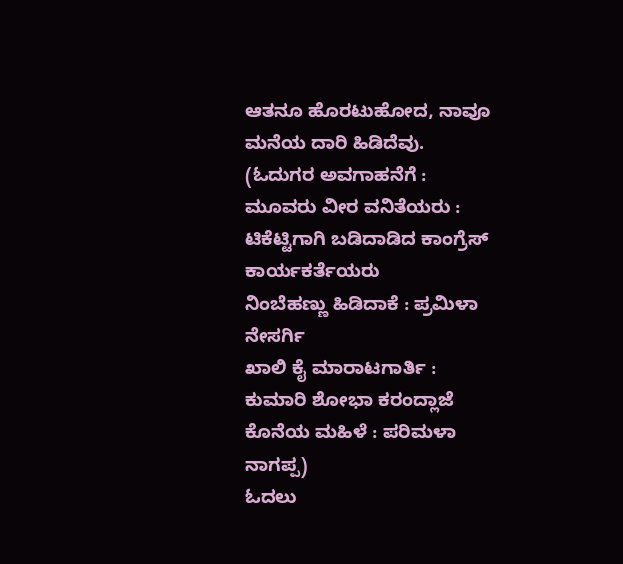ಆತನೂ ಹೊರಟುಹೋದ, ನಾವೂ ಮನೆಯ ದಾರಿ ಹಿಡಿದೆವು.
(ಓದುಗರ ಅವಗಾಹನೆಗೆ :
ಮೂವರು ವೀರ ವನಿತೆಯರು : ಟಿಕೆಟ್ಟಿಗಾಗಿ ಬಡಿದಾಡಿದ ಕಾಂಗ್ರೆಸ್ ಕಾರ್ಯಕರ್ತೆಯರು
ನಿಂಬೆಹಣ್ಣು ಹಿಡಿದಾಕೆ : ಪ್ರಮಿಳಾ ನೇಸರ್ಗಿ
ಖಾಲಿ ಕೈ ಮಾರಾಟಗಾರ್ತಿ : ಕುಮಾರಿ ಶೋಭಾ ಕರಂದ್ಲಾಜೆ
ಕೊನೆಯ ಮಹಿಳೆ : ಪರಿಮಳಾ ನಾಗಪ್ಪ)
ಓದಲು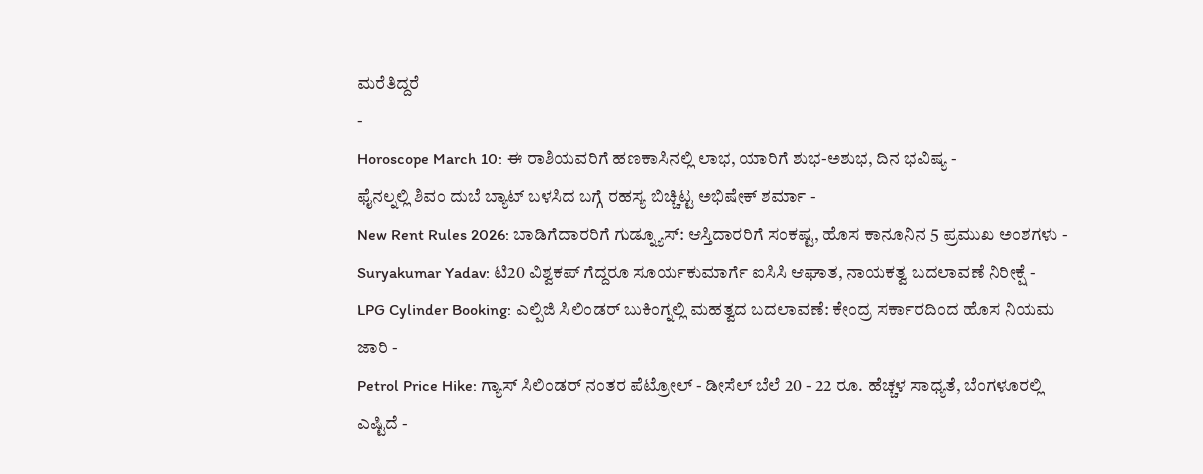ಮರೆತಿದ್ದರೆ
-
Horoscope March 10: ಈ ರಾಶಿಯವರಿಗೆ ಹಣಕಾಸಿನಲ್ಲಿ ಲಾಭ, ಯಾರಿಗೆ ಶುಭ-ಅಶುಭ, ದಿನ ಭವಿಷ್ಯ -
ಫೈನಲ್ನಲ್ಲಿ ಶಿವಂ ದುಬೆ ಬ್ಯಾಟ್ ಬಳಸಿದ ಬಗ್ಗೆ ರಹಸ್ಯ ಬಿಚ್ಚಿಟ್ಟ ಅಭಿಷೇಕ್ ಶರ್ಮಾ -
New Rent Rules 2026: ಬಾಡಿಗೆದಾರರಿಗೆ ಗುಡ್ನ್ಯೂಸ್: ಆಸ್ತಿದಾರರಿಗೆ ಸಂಕಷ್ಟ, ಹೊಸ ಕಾನೂನಿನ 5 ಪ್ರಮುಖ ಅಂಶಗಳು -
Suryakumar Yadav: ಟಿ20 ವಿಶ್ವಕಪ್ ಗೆದ್ದರೂ ಸೂರ್ಯಕುಮಾರ್ಗೆ ಐಸಿಸಿ ಆಘಾತ, ನಾಯಕತ್ವ ಬದಲಾವಣೆ ನಿರೀಕ್ಷೆ -
LPG Cylinder Booking: ಎಲ್ಪಿಜಿ ಸಿಲಿಂಡರ್ ಬುಕಿಂಗ್ನಲ್ಲಿ ಮಹತ್ವದ ಬದಲಾವಣೆ: ಕೇಂದ್ರ ಸರ್ಕಾರದಿಂದ ಹೊಸ ನಿಯಮ ಜಾರಿ -
Petrol Price Hike: ಗ್ಯಾಸ್ ಸಿಲಿಂಡರ್ ನಂತರ ಪೆಟ್ರೋಲ್ - ಡೀಸೆಲ್ ಬೆಲೆ 20 - 22 ರೂ. ಹೆಚ್ಚಳ ಸಾಧ್ಯತೆ, ಬೆಂಗಳೂರಲ್ಲಿ ಎಷ್ಟಿದೆ -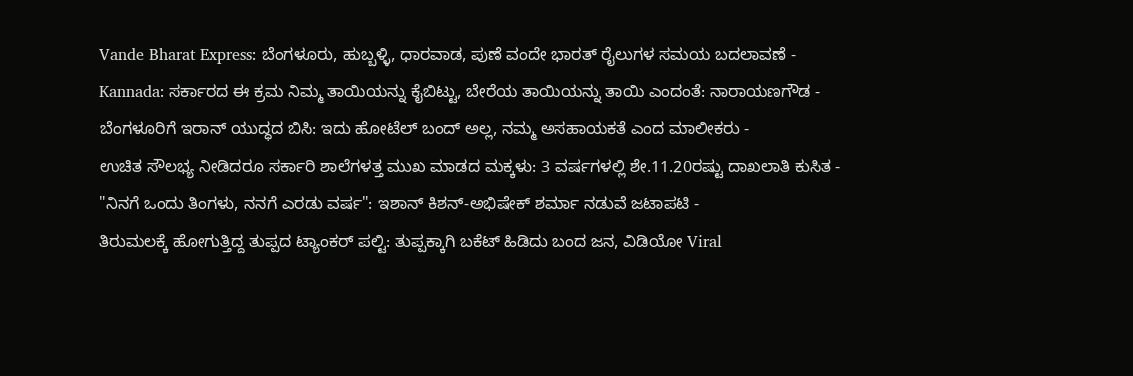Vande Bharat Express: ಬೆಂಗಳೂರು, ಹುಬ್ಬಳ್ಳಿ, ಧಾರವಾಡ, ಪುಣೆ ವಂದೇ ಭಾರತ್ ರೈಲುಗಳ ಸಮಯ ಬದಲಾವಣೆ -
Kannada: ಸರ್ಕಾರದ ಈ ಕ್ರಮ ನಿಮ್ಮ ತಾಯಿಯನ್ನು ಕೈಬಿಟ್ಟು, ಬೇರೆಯ ತಾಯಿಯನ್ನು ತಾಯಿ ಎಂದಂತೆ: ನಾರಾಯಣಗೌಡ -
ಬೆಂಗಳೂರಿಗೆ ಇರಾನ್ ಯುದ್ಧದ ಬಿಸಿ: ಇದು ಹೋಟೆಲ್ ಬಂದ್ ಅಲ್ಲ, ನಮ್ಮ ಅಸಹಾಯಕತೆ ಎಂದ ಮಾಲೀಕರು -
ಉಚಿತ ಸೌಲಭ್ಯ ನೀಡಿದರೂ ಸರ್ಕಾರಿ ಶಾಲೆಗಳತ್ತ ಮುಖ ಮಾಡದ ಮಕ್ಕಳು: 3 ವರ್ಷಗಳಲ್ಲಿ ಶೇ.11.20ರಷ್ಟು ದಾಖಲಾತಿ ಕುಸಿತ -
"ನಿನಗೆ ಒಂದು ತಿಂಗಳು, ನನಗೆ ಎರಡು ವರ್ಷ": ಇಶಾನ್ ಕಿಶನ್-ಅಭಿಷೇಕ್ ಶರ್ಮಾ ನಡುವೆ ಜಟಾಪಟಿ -
ತಿರುಮಲಕ್ಕೆ ಹೋಗುತ್ತಿದ್ದ ತುಪ್ಪದ ಟ್ಯಾಂಕರ್ ಪಲ್ಟಿ: ತುಪ್ಪಕ್ಕಾಗಿ ಬಕೆಟ್ ಹಿಡಿದು ಬಂದ ಜನ, ವಿಡಿಯೋ Viral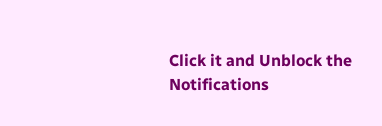Click it and Unblock the Notifications